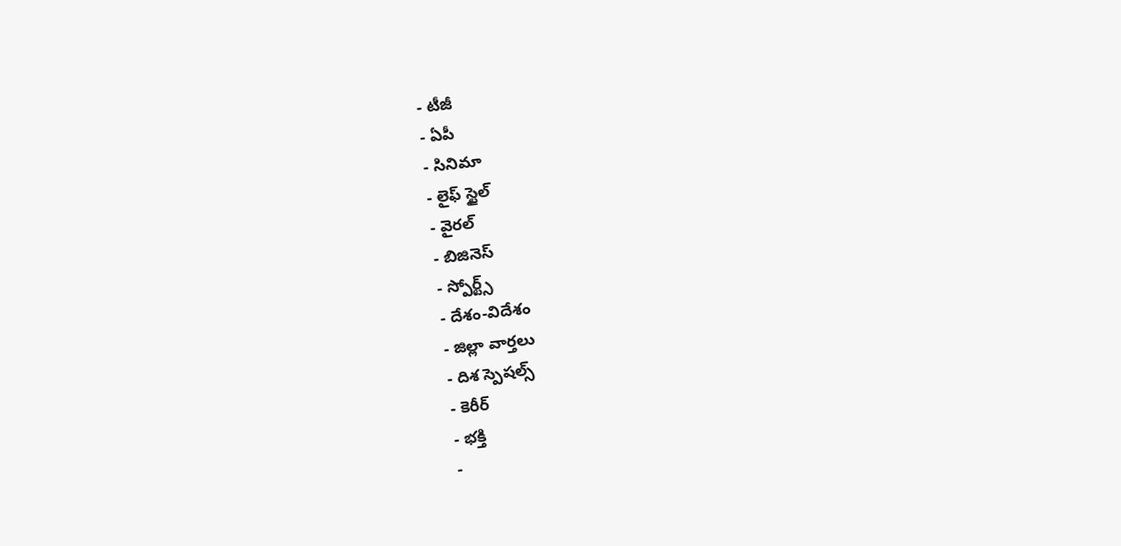- టీజీ
- ఏపీ
- సినిమా
- లైఫ్ స్టైల్
- వైరల్
- బిజినెస్
- స్పోర్ట్స్
- దేశం-విదేశం
- జిల్లా వార్తలు
- దిశ స్పెషల్స్
- కెరీర్
- భక్తి
-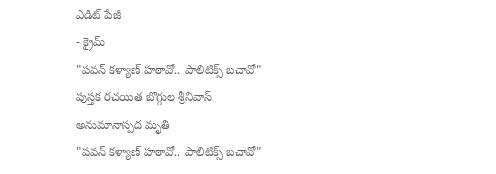ఎడిట్ పేజీ
- క్రైమ్
"పవన్ కళ్యాణ్ హఠావో.. పాలిటిక్స్ బచావో" పుస్తక రచయిత బొగ్గుల శ్రీనివాస్ అనుమానాస్పద మృతి
"పవన్ కళ్యాణ్ హఠావో.. పాలిటిక్స్ బచావో"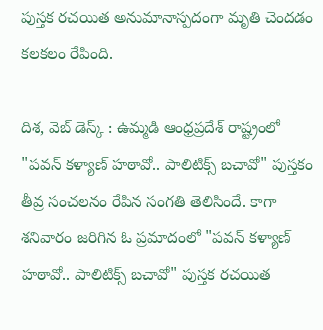పుస్తక రచయిత అనుమానాస్పదంగా మృతి చెందడం కలకలం రేపింది.

దిశ, వెబ్ డెస్క్ : ఉమ్మడి ఆంధ్రప్రదేశ్ రాష్ట్రంలో "పవన్ కళ్యాణ్ హఠావో.. పాలిటిక్స్ బచావో" పుస్తకం తీవ్ర సంచలనం రేపిన సంగతి తెలిసిందే. కాగా శనివారం జరిగిన ఓ ప్రమాదంలో "పవన్ కళ్యాణ్ హఠావో.. పాలిటిక్స్ బచావో" పుస్తక రచయిత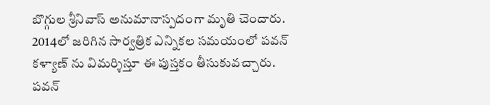బొగ్గుల శ్రీనివాస్ అనుమానాస్పదంగా మృతి చెందారు. 2014లో జరిగిన సార్వత్రిక ఎన్నికల సమయంలో పవన్ కళ్యాణ్ ను విమర్శిస్తూ ఈ పుస్తకం తీసుకువచ్చారు. పవన్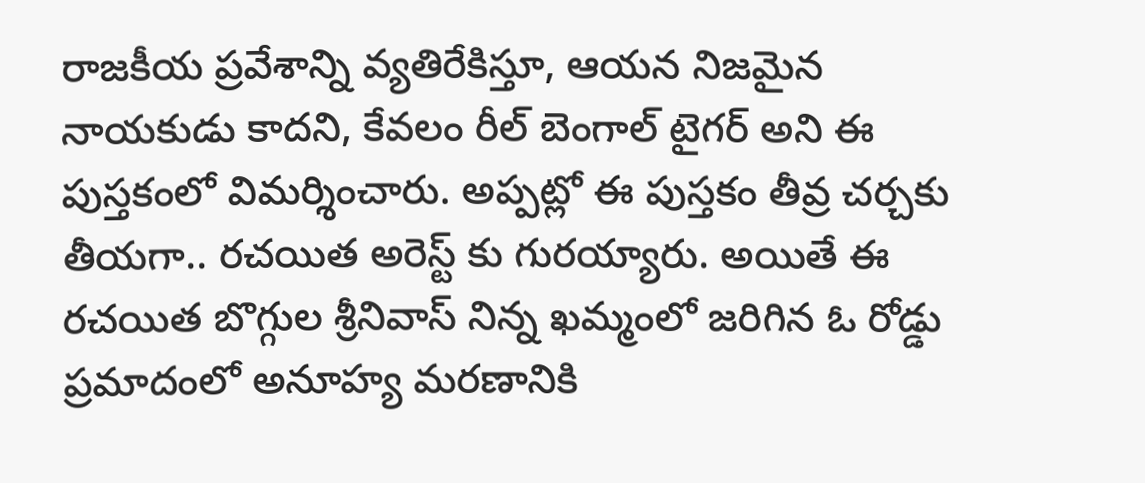రాజకీయ ప్రవేశాన్ని వ్యతిరేకిస్తూ, ఆయన నిజమైన నాయకుడు కాదని, కేవలం రీల్ బెంగాల్ టైగర్ అని ఈ పుస్తకంలో విమర్శించారు. అప్పట్లో ఈ పుస్తకం తీవ్ర చర్చకు తీయగా.. రచయిత అరెస్ట్ కు గురయ్యారు. అయితే ఈ రచయిత బొగ్గుల శ్రీనివాస్ నిన్న ఖమ్మంలో జరిగిన ఓ రోడ్డు ప్రమాదంలో అనూహ్య మరణానికి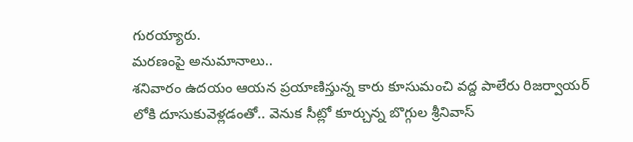గురయ్యారు.
మరణంపై అనుమానాలు..
శనివారం ఉదయం ఆయన ప్రయాణిస్తున్న కారు కూసుమంచి వద్ద పాలేరు రిజర్వాయర్ లోకి దూసుకువెళ్లడంతో.. వెనుక సీట్లో కూర్చున్న బొగ్గుల శ్రీనివాస్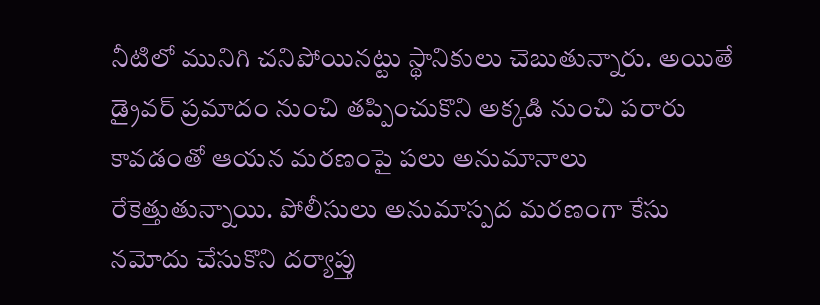నీటిలో మునిగి చనిపోయినట్టు స్థానికులు చెబుతున్నారు. అయితే డ్రైవర్ ప్రమాదం నుంచి తప్పించుకొని అక్కడి నుంచి పరారు కావడంతో ఆయన మరణంపై పలు అనుమానాలు రేకెత్తుతున్నాయి. పోలీసులు అనుమాస్పద మరణంగా కేసు నమోదు చేసుకొని దర్యాప్తు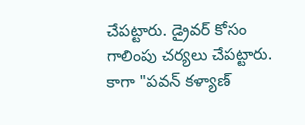చేపట్టారు. డ్రైవర్ కోసం గాలింపు చర్యలు చేపట్టారు. కాగా "పవన్ కళ్యాణ్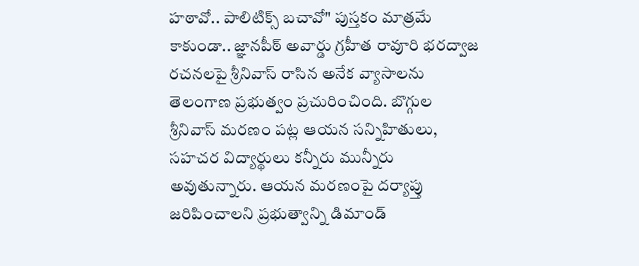హఠావో.. పాలిటిక్స్ బచావో" పుస్తకం మాత్రమే కాకుండా.. జ్ఞానపీఠ్ అవార్డు గ్రహీత రావూరి భరద్వాజ రచనలపై శ్రీనివాస్ రాసిన అనేక వ్యాసాలను తెలంగాణ ప్రభుత్వం ప్రచురించింది. బొగ్గుల శ్రీనివాస్ మరణం పట్ల ఆయన సన్నిహితులు, సహచర విద్యార్థులు కన్నీరు మున్నీరు అవుతున్నారు. ఆయన మరణంపై దర్యాప్తు జరిపించాలని ప్రభుత్వాన్ని డిమాండ్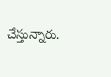చేస్తున్నారు.